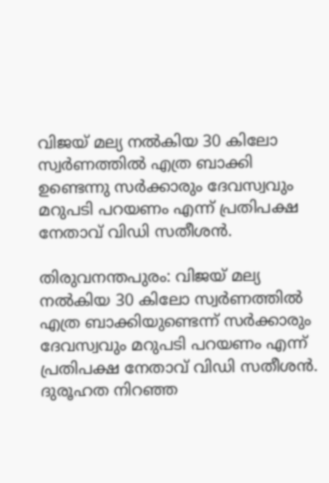വിജയ് മല്യ നൽകിയ 30 കിലോ സ്വർണത്തിൽ എത്ര ബാക്കി ഉണ്ടെന്നു സർക്കാരും ദേവസ്വവും മറുപടി പറയണം എന്ന് പ്രതിപക്ഷ നേതാവ് വിഡി സതീശന്‍.

തിരുവനന്തപുരം: വിജയ് മല്യ നൽകിയ 30 കിലോ സ്വർണത്തിൽ എത്ര ബാക്കിയുണ്ടെന്ന് സർക്കാരും ദേവസ്വവും മറുപടി പറയണം എന്ന് പ്രതിപക്ഷ നേതാവ് വിഡി സതീശന്‍. ദുരൂഹത നിറഞ്ഞ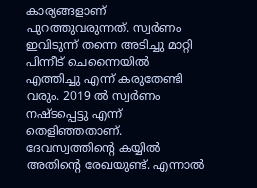കാര്യങ്ങളാണ് പുറത്തുവരുന്നത്. സ്വർണം ഇവിടുന്ന് തന്നെ അടിച്ചു മാറ്റി പിന്നീട് ചെന്നൈയിൽ എത്തിച്ചു എന്ന് കരുതേണ്ടി വരും. 2019 ല്‍ സ്വര്‍ണം നഷ്ടപ്പെട്ടു എന്ന് തെളിഞ്ഞതാണ്. ദേവസ്വത്തിന്‍റെ കയ്യില്‍ അതിന്‍റെ രേഖയുണ്ട്. എന്നാല്‍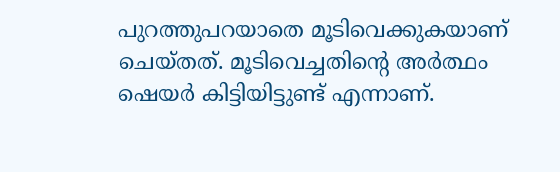പുറത്തുപറയാതെ മൂടിവെക്കുകയാണ് ചെയ്തത്. മൂടിവെച്ചതിന്‍റെ അര്‍ത്ഥം ഷെയര്‍ കിട്ടിയിട്ടുണ്ട് എന്നാണ്.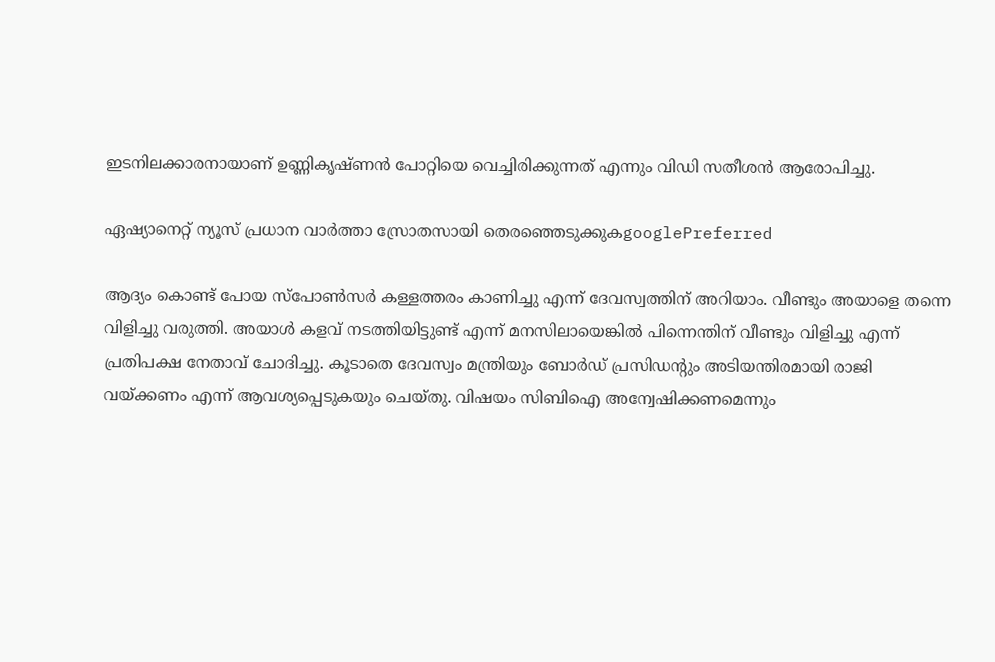ഇടനിലക്കാരനായാണ് ഉണ്ണികൃഷ്ണന്‍ പോറ്റിയെ വെച്ചിരിക്കുന്നത് എന്നും വിഡി സതീശന്‍ ആരോപിച്ചു.

ഏഷ്യാനെറ്റ് ന്യൂസ് പ്രധാന വാർത്താ സ്രോതസായി തെരഞ്ഞെടുക്കുകgooglePreferred

ആദ്യം കൊണ്ട് പോയ സ്പോൺസർ കള്ളത്തരം കാണിച്ചു എന്ന് ദേവസ്വത്തിന് അറിയാം. വീണ്ടും അയാളെ തന്നെ വിളിച്ചു വരുത്തി. അയാൾ കളവ് നടത്തിയിട്ടുണ്ട് എന്ന് മനസിലായെങ്കില്‍ പിന്നെന്തിന് വീണ്ടും വിളിച്ചു എന്ന് പ്രതിപക്ഷ നേതാവ് ചോദിച്ചു. കൂടാതെ ദേവസ്വം മന്ത്രിയും ബോർഡ്‌ പ്രസിഡന്റും അടിയന്തിരമായി രാജി വയ്ക്കണം എന്ന് ആവശ്യപ്പെടുകയും ചെയ്തു. വിഷയം സിബിഐ അന്വേഷിക്കണമെന്നും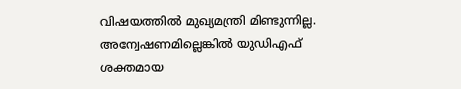വിഷയത്തില്‍ മുഖ്യമന്ത്രി മിണ്ടുന്നില്ല. അന്വേഷണമില്ലെങ്കില്‍ യുഡിഎഫ് ശക്തമായ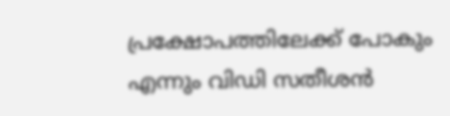പ്രക്ഷോപത്തിലേക്ക് പോകും എന്നും വിഡി സതീശന്‍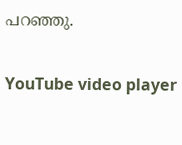പറഞ്ഞു.

YouTube video player